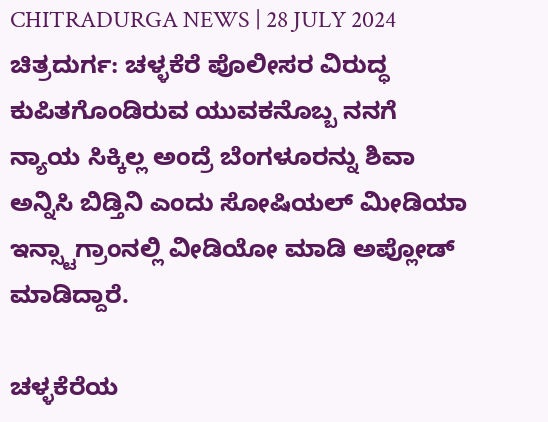CHITRADURGA NEWS | 28 JULY 2024
ಚಿತ್ರದುರ್ಗ: ಚಳ್ಳಕೆರೆ ಪೊಲೀಸರ ವಿರುದ್ಧ ಕುಪಿತಗೊಂಡಿರುವ ಯುವಕನೊಬ್ಬ ನನಗೆ ನ್ಯಾಯ ಸಿಕ್ಕಿಲ್ಲ ಅಂದ್ರೆ ಬೆಂಗಳೂರನ್ನು ಶಿವಾ ಅನ್ನಿಸಿ ಬಿಡ್ತಿನಿ ಎಂದು ಸೋಷಿಯಲ್ ಮೀಡಿಯಾ ಇನ್ಸ್ಟಾಗ್ರಾಂನಲ್ಲಿ ವೀಡಿಯೋ ಮಾಡಿ ಅಪ್ಲೋಡ್ ಮಾಡಿದ್ದಾರೆ.

ಚಳ್ಳಕೆರೆಯ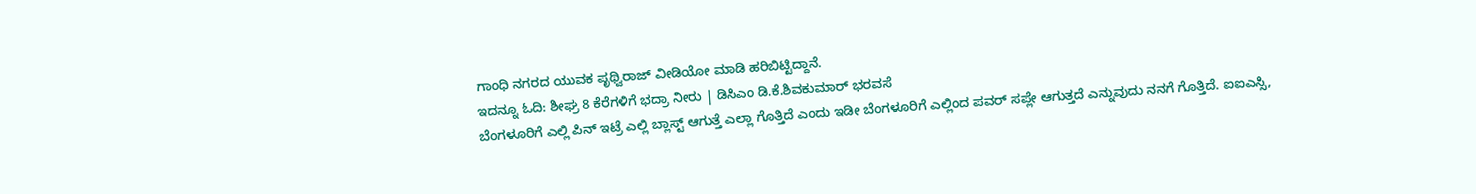ಗಾಂಧಿ ನಗರದ ಯುವಕ ಪೃಥ್ವಿರಾಜ್ ವೀಡಿಯೋ ಮಾಡಿ ಹರಿಬಿಟ್ಟಿದ್ದಾನೆ.
ಇದನ್ನೂ ಓದಿ: ಶೀಘ್ರ 8 ಕೆರೆಗಳಿಗೆ ಭದ್ರಾ ನೀರು | ಡಿಸಿಎಂ ಡಿ.ಕೆ.ಶಿವಕುಮಾರ್ ಭರವಸೆ
ಬೆಂಗಳೂರಿಗೆ ಎಲ್ಲಿ ಪಿನ್ ಇಟ್ರೆ ಎಲ್ಲಿ ಬ್ಲಾಸ್ಟ್ ಆಗುತ್ತೆ ಎಲ್ಲಾ ಗೊತ್ತಿದೆ ಎಂದು ಇಡೀ ಬೆಂಗಳೂರಿಗೆ ಎಲ್ಲಿಂದ ಪವರ್ ಸಪ್ಲೇ ಆಗುತ್ತದೆ ಎನ್ನುವುದು ನನಗೆ ಗೊತ್ತಿದೆ. ಐಐಎಸ್ಸಿ,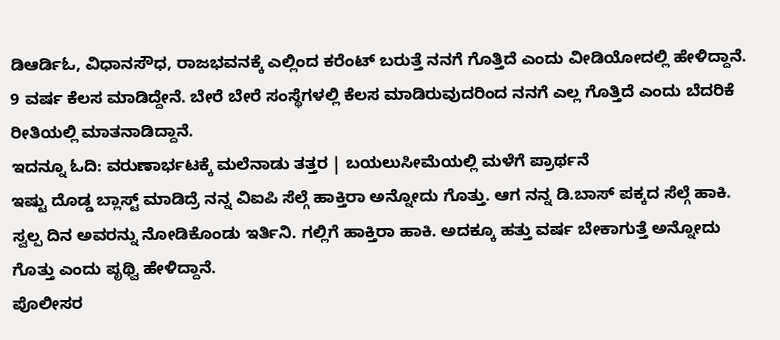ಡಿಆರ್ಡಿಓ, ವಿಧಾನಸೌಧ, ರಾಜಭವನಕ್ಕೆ ಎಲ್ಲಿಂದ ಕರೆಂಟ್ ಬರುತ್ತೆ ನನಗೆ ಗೊತ್ತಿದೆ ಎಂದು ವೀಡಿಯೋದಲ್ಲಿ ಹೇಳಿದ್ದಾನೆ.
9 ವರ್ಷ ಕೆಲಸ ಮಾಡಿದ್ದೇನೆ. ಬೇರೆ ಬೇರೆ ಸಂಸ್ಥೆಗಳಲ್ಲಿ ಕೆಲಸ ಮಾಡಿರುವುದರಿಂದ ನನಗೆ ಎಲ್ಲ ಗೊತ್ತಿದೆ ಎಂದು ಬೆದರಿಕೆ ರೀತಿಯಲ್ಲಿ ಮಾತನಾಡಿದ್ದಾನೆ.
ಇದನ್ನೂ ಓದಿ: ವರುಣಾರ್ಭಟಕ್ಕೆ ಮಲೆನಾಡು ತತ್ತರ | ಬಯಲುಸೀಮೆಯಲ್ಲಿ ಮಳೆಗೆ ಪ್ರಾರ್ಥನೆ
ಇಷ್ಟು ದೊಡ್ಡ ಬ್ಲಾಸ್ಟ್ ಮಾಡಿದ್ರೆ ನನ್ನ ವಿಐಪಿ ಸೆಲ್ಗೆ ಹಾಕ್ತಿರಾ ಅನ್ನೋದು ಗೊತ್ತು. ಆಗ ನನ್ನ ಡಿ.ಬಾಸ್ ಪಕ್ಕದ ಸೆಲ್ಗೆ ಹಾಕಿ. ಸ್ವಲ್ಪ ದಿನ ಅವರನ್ನು ನೋಡಿಕೊಂಡು ಇರ್ತಿನಿ. ಗಲ್ಲಿಗೆ ಹಾಕ್ತಿರಾ ಹಾಕಿ. ಅದಕ್ಕೂ ಹತ್ತು ವರ್ಷ ಬೇಕಾಗುತ್ತೆ ಅನ್ನೋದು ಗೊತ್ತು ಎಂದು ಪೃಥ್ವಿ ಹೇಳಿದ್ದಾನೆ.
ಪೊಲೀಸರ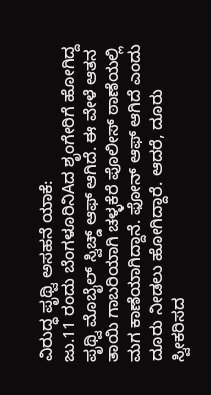ವಿರುದ್ಧ ಪೃಥ್ವಿ ಅಸಹನೆ ಯಾಕೆ:
ಜು.11 ರಂದು ಬೆಂಗಳೂರಿನಿAದ ಶೃಂಗೇರಿಗೆ ಹೋಗಿದ್ದ ಪೃಥ್ವಿ ಮೊಬೈಲ್ ಸ್ವಿಚ್ಡ್ ಆಫ್ ಆಗಿದೆ. ಈ ವೇಳೆ ಆತನ ತಾಯಿ ಗಾಬರಿಯಾಗಿ ಚಳ್ಳಕೆರೆ ಪೊಲೀಸ್ ಠಾಣೆಯಲ್ಲಿ ಮಗ ಕಾಣೆಯಾಗಿದ್ದಾನೆ. ಫೋನ್ ಆಫ್ ಆಗಿದೆ ಎಂದು ದೂರು ನೀಡಲು ಹೋಗಿದ್ದಾರೆ. ಆದರೆ, ದೂರು ಸ್ವೀಕರಿಸದ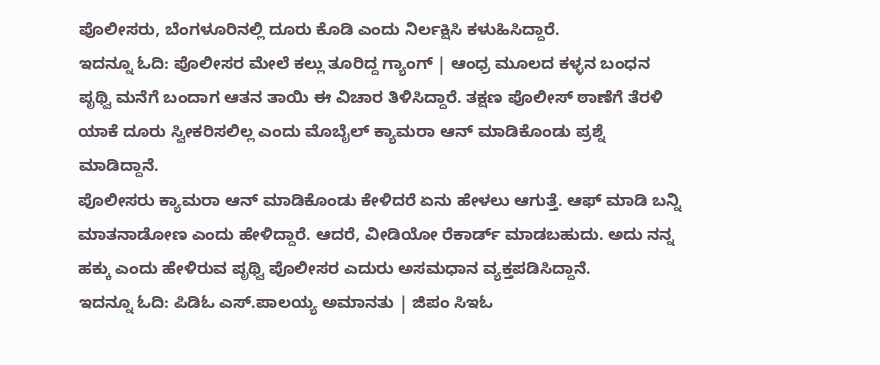ಪೊಲೀಸರು, ಬೆಂಗಳೂರಿನಲ್ಲಿ ದೂರು ಕೊಡಿ ಎಂದು ನಿರ್ಲಕ್ಷಿಸಿ ಕಳುಹಿಸಿದ್ದಾರೆ.
ಇದನ್ನೂ ಓದಿ: ಪೊಲೀಸರ ಮೇಲೆ ಕಲ್ಲು ತೂರಿದ್ದ ಗ್ಯಾಂಗ್ | ಆಂಧ್ರ ಮೂಲದ ಕಳ್ಳನ ಬಂಧನ
ಪೃಥ್ವಿ ಮನೆಗೆ ಬಂದಾಗ ಆತನ ತಾಯಿ ಈ ವಿಚಾರ ತಿಳಿಸಿದ್ದಾರೆ. ತಕ್ಷಣ ಪೊಲೀಸ್ ಠಾಣೆಗೆ ತೆರಳಿ ಯಾಕೆ ದೂರು ಸ್ವೀಕರಿಸಲಿಲ್ಲ ಎಂದು ಮೊಬೈಲ್ ಕ್ಯಾಮರಾ ಆನ್ ಮಾಡಿಕೊಂಡು ಪ್ರಶ್ನೆ ಮಾಡಿದ್ದಾನೆ.
ಪೊಲೀಸರು ಕ್ಯಾಮರಾ ಆನ್ ಮಾಡಿಕೊಂಡು ಕೇಳಿದರೆ ಏನು ಹೇಳಲು ಆಗುತ್ತೆ. ಆಫ್ ಮಾಡಿ ಬನ್ನಿ ಮಾತನಾಡೋಣ ಎಂದು ಹೇಳಿದ್ದಾರೆ. ಆದರೆ, ವೀಡಿಯೋ ರೆಕಾರ್ಡ್ ಮಾಡಬಹುದು. ಅದು ನನ್ನ ಹಕ್ಕು ಎಂದು ಹೇಳಿರುವ ಪೃಥ್ವಿ ಪೊಲೀಸರ ಎದುರು ಅಸಮಧಾನ ವ್ಯಕ್ತಪಡಿಸಿದ್ದಾನೆ.
ಇದನ್ನೂ ಓದಿ: ಪಿಡಿಓ ಎಸ್.ಪಾಲಯ್ಯ ಅಮಾನತು | ಜಿಪಂ ಸಿಇಓ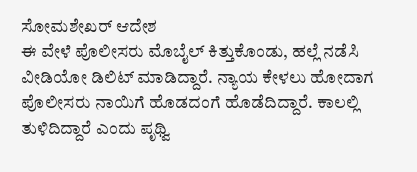ಸೋಮಶೇಖರ್ ಆದೇಶ
ಈ ವೇಳೆ ಪೊಲೀಸರು ಮೊಬೈಲ್ ಕಿತ್ತುಕೊಂಡು, ಹಲ್ಲೆ ನಡೆಸಿ ವೀಡಿಯೋ ಡಿಲಿಟ್ ಮಾಡಿದ್ದಾರೆ. ನ್ಯಾಯ ಕೇಳಲು ಹೋದಾಗ ಪೊಲೀಸರು ನಾಯಿಗೆ ಹೊಡದಂಗೆ ಹೊಡೆದಿದ್ದಾರೆ. ಕಾಲಲ್ಲಿ ತುಳಿದಿದ್ದಾರೆ ಎಂದು ಪೃಥ್ವಿ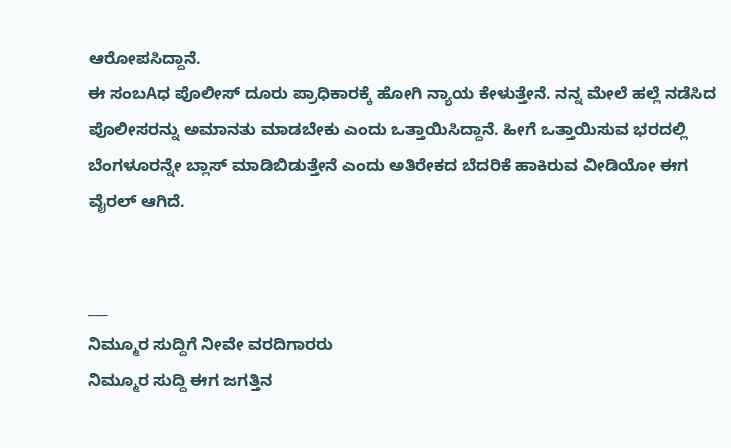ಆರೋಪಸಿದ್ದಾನೆ.
ಈ ಸಂಬAಧ ಪೊಲೀಸ್ ದೂರು ಪ್ರಾಧಿಕಾರಕ್ಕೆ ಹೋಗಿ ನ್ಯಾಯ ಕೇಳುತ್ತೇನೆ. ನನ್ನ ಮೇಲೆ ಹಲ್ಲೆ ನಡೆಸಿದ ಪೊಲೀಸರನ್ನು ಅಮಾನತು ಮಾಡಬೇಕು ಎಂದು ಒತ್ತಾಯಿಸಿದ್ದಾನೆ. ಹೀಗೆ ಒತ್ತಾಯಿಸುವ ಭರದಲ್ಲಿ ಬೆಂಗಳೂರನ್ನೇ ಬ್ಲಾಸ್ ಮಾಡಿಬಿಡುತ್ತೇನೆ ಎಂದು ಅತಿರೇಕದ ಬೆದರಿಕೆ ಹಾಕಿರುವ ವೀಡಿಯೋ ಈಗ ವೈರಲ್ ಆಗಿದೆ.


___
ನಿಮ್ಮೂರ ಸುದ್ದಿಗೆ ನೀವೇ ವರದಿಗಾರರು
ನಿಮ್ಮೂರ ಸುದ್ದಿ ಈಗ ಜಗತ್ತಿನ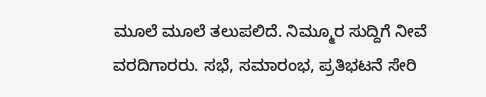ಮೂಲೆ ಮೂಲೆ ತಲುಪಲಿದೆ. ನಿಮ್ಮೂರ ಸುದ್ದಿಗೆ ನೀವೆ ವರದಿಗಾರರು. ಸಭೆ, ಸಮಾರಂಭ, ಪ್ರತಿಭಟನೆ ಸೇರಿ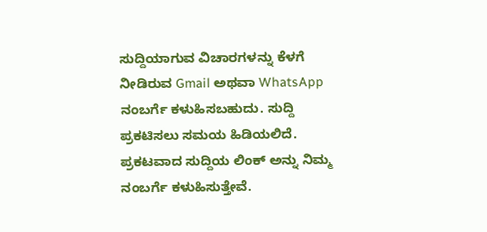ಸುದ್ದಿಯಾಗುವ ವಿಚಾರಗಳನ್ನು ಕೆಳಗೆ ನೀಡಿರುವ Gmail ಅಥವಾ WhatsApp ನಂಬರ್ಗೆ ಕಳುಹಿಸಬಹುದು. ಸುದ್ದಿ ಪ್ರಕಟಿಸಲು ಸಮಯ ಹಿಡಿಯಲಿದೆ. ಪ್ರಕಟವಾದ ಸುದ್ದಿಯ ಲಿಂಕ್ ಅನ್ನು ನಿಮ್ಮ ನಂಬರ್ಗೆ ಕಳುಹಿಸುತ್ತೇವೆ.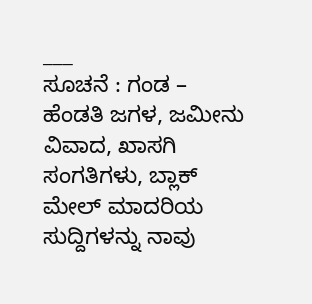___
ಸೂಚನೆ : ಗಂಡ – ಹೆಂಡತಿ ಜಗಳ, ಜಮೀನು ವಿವಾದ, ಖಾಸಗಿ ಸಂಗತಿಗಳು, ಬ್ಲಾಕ್ ಮೇಲ್ ಮಾದರಿಯ ಸುದ್ದಿಗಳನ್ನು ನಾವು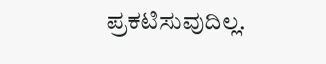ಪ್ರಕಟಿಸುವುದಿಲ್ಲ.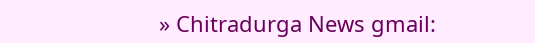» Chitradurga News gmail: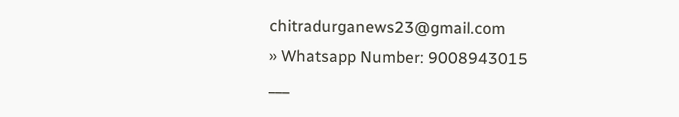chitradurganews23@gmail.com
» Whatsapp Number: 9008943015
___